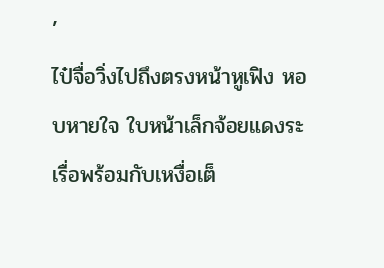’
ไป๋จื่อวิ่งไปถึงตรงหน้าหูเฟิง หอบหายใจ ใบหน้าเล็กจ้อยแดงระเรื่อพร้อมกับเหงื่อเต็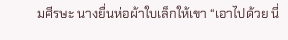มศีรษะ นางยื่นห่อผ้าใบเล็กให้เขา “เอาไปด้วย นี่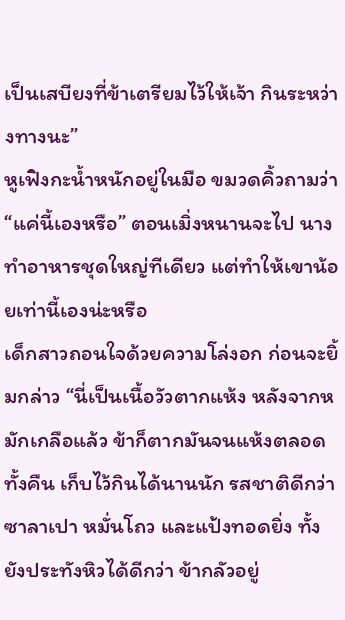เป็นเสบียงที่ข้าเตรียมไว้ให้เจ้า กินระหว่างทางนะ”
หูเฟิงกะน้ำหนักอยู่ในมือ ขมวดคิ้วถามว่า “แค่นี้เองหรือ” ตอนเมิ่งหนานจะไป นางทำอาหารชุดใหญ่ทีเดียว แต่ทำให้เขาน้อยเท่านี้เองน่ะหรือ
เด็กสาวถอนใจด้วยความโล่งอก ก่อนจะยิ้มกล่าว “นี่เป็นเนื้อวัวตากแห้ง หลังจากหมักเกลือแล้ว ข้าก็ตากมันจนแห้งตลอดทั้งคืน เก็บไว้กินได้นานนัก รสชาติดีกว่าซาลาเปา หมั่นโถว และแป้งทอดยิ่ง ทั้งยังประทังหิวได้ดีกว่า ข้ากลัวอยู่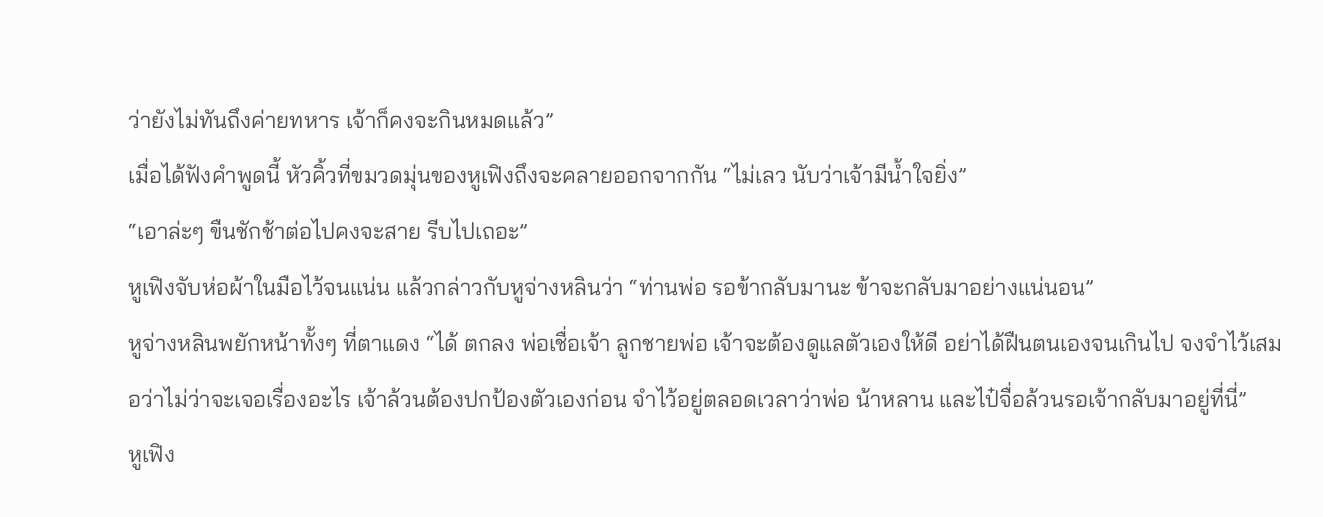ว่ายังไม่ทันถึงค่ายทหาร เจ้าก็คงจะกินหมดแล้ว”
เมื่อได้ฟังคำพูดนี้ หัวคิ้วที่ขมวดมุ่นของหูเฟิงถึงจะคลายออกจากกัน “ไม่เลว นับว่าเจ้ามีน้ำใจยิ่ง”
“เอาล่ะๆ ขืนชักช้าต่อไปคงจะสาย รีบไปเถอะ”
หูเฟิงจับห่อผ้าในมือไว้จนแน่น แล้วกล่าวกับหูจ่างหลินว่า “ท่านพ่อ รอข้ากลับมานะ ข้าจะกลับมาอย่างแน่นอน”
หูจ่างหลินพยักหน้าทั้งๆ ที่ตาแดง “ได้ ตกลง พ่อเชื่อเจ้า ลูกชายพ่อ เจ้าจะต้องดูแลตัวเองให้ดี อย่าได้ฝืนตนเองจนเกินไป จงจำไว้เสมอว่าไม่ว่าจะเจอเรื่องอะไร เจ้าล้วนต้องปกป้องตัวเองก่อน จำไว้อยู่ตลอดเวลาว่าพ่อ น้าหลาน และไป๋จื่อล้วนรอเจ้ากลับมาอยู่ที่นี่”
หูเฟิง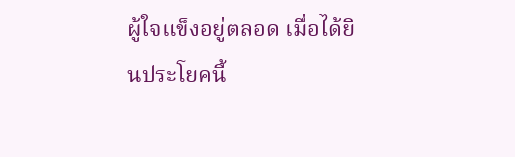ผู้ใจแข็งอยู่ตลอด เมื่อได้ยินประโยคนี้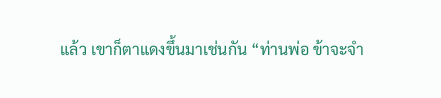แล้ว เขาก็ตาแดงขึ้นมาเช่นกัน “ท่านพ่อ ข้าจะจำ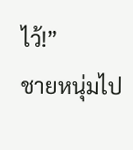ไว้!”
ชายหนุ่มไป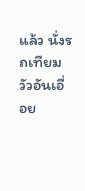แล้ว นั่งรถเทียมวัวอันเอื่อย